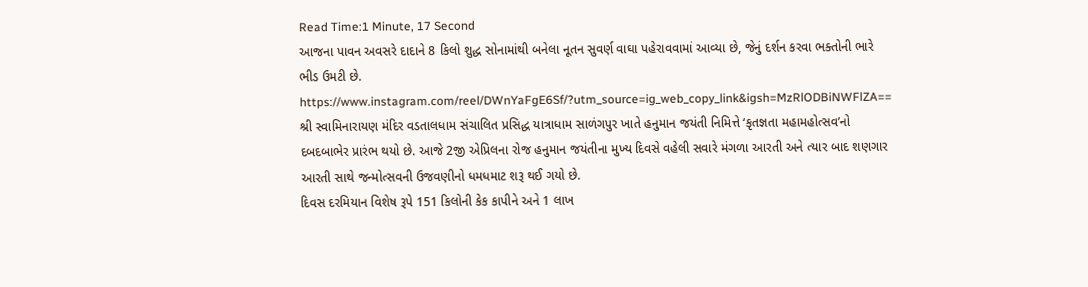Read Time:1 Minute, 17 Second
આજના પાવન અવસરે દાદાને 8 કિલો શુદ્ધ સોનામાંથી બનેલા નૂતન સુવર્ણ વાઘા પહેરાવવામાં આવ્યા છે, જેનું દર્શન કરવા ભક્તોની ભારે ભીડ ઉમટી છે.
https://www.instagram.com/reel/DWnYaFgE6Sf/?utm_source=ig_web_copy_link&igsh=MzRlODBiNWFlZA==
શ્રી સ્વામિનારાયણ મંદિર વડતાલધામ સંચાલિત પ્રસિદ્ધ યાત્રાધામ સાળંગપુર ખાતે હનુમાન જયંતી નિમિત્તે ‘કૃતજ્ઞતા મહામહોત્સવ’નો દબદબાભેર પ્રારંભ થયો છે. આજે 2જી એપ્રિલના રોજ હનુમાન જયંતીના મુખ્ય દિવસે વહેલી સવારે મંગળા આરતી અને ત્યાર બાદ શણગાર આરતી સાથે જન્મોત્સવની ઉજવણીનો ધમધમાટ શરૂ થઈ ગયો છે.
દિવસ દરમિયાન વિશેષ રૂપે 151 કિલોની કેક કાપીને અને 1 લાખ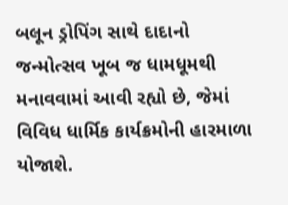બલૂન ડ્રોપિંગ સાથે દાદાનો જન્મોત્સવ ખૂબ જ ધામધૂમથી મનાવવામાં આવી રહ્યો છે, જેમાં વિવિધ ધાર્મિક કાર્યક્રમોની હારમાળા યોજાશે.